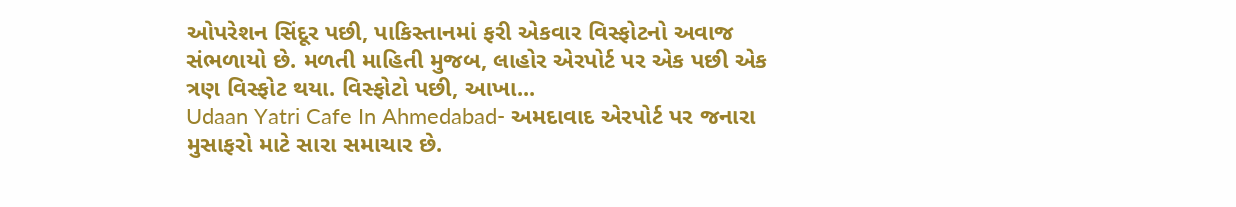ઓપરેશન સિંદૂર પછી, પાકિસ્તાનમાં ફરી એકવાર વિસ્ફોટનો અવાજ સંભળાયો છે. મળતી માહિતી મુજબ, લાહોર એરપોર્ટ પર એક પછી એક ત્રણ વિસ્ફોટ થયા. વિસ્ફોટો પછી, આખા...
Udaan Yatri Cafe In Ahmedabad- અમદાવાદ એરપોર્ટ પર જનારા મુસાફરો માટે સારા સમાચાર છે.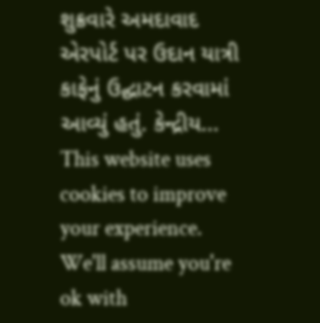શુક્રવારે અમદાવાદ એરપોર્ટ પર ઉદાન યાત્રી કાફેનું ઉદ્ઘાટન કરવામાં આવ્યું હતું. કેન્દ્રીય...
This website uses cookies to improve your experience. We'll assume you're ok with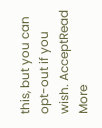this, but you can opt-out if you wish. AcceptRead More